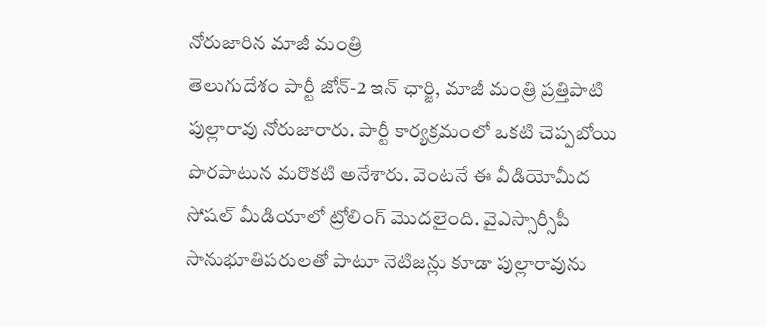నోరుజారిన మాజీ మంత్రి
తెలుగుదేశం పార్టీ జోన్-2 ఇన్ ఛార్జి, మాజీ మంత్రి ప్రత్తిపాటి పుల్లారావు నోరుజారారు. పార్టీ కార్యక్రమంలో ఒకటి చెప్పబోయి పొరపాటున మరొకటి అనేశారు. వెంటనే ఈ వీడియోమీద సోషల్ మీడియాలో ట్రోలింగ్ మొదలైంది. వైఎస్సార్సీపీ సానుభూతిపరులతో పాటూ నెటిజన్లు కూడా పుల్లారావును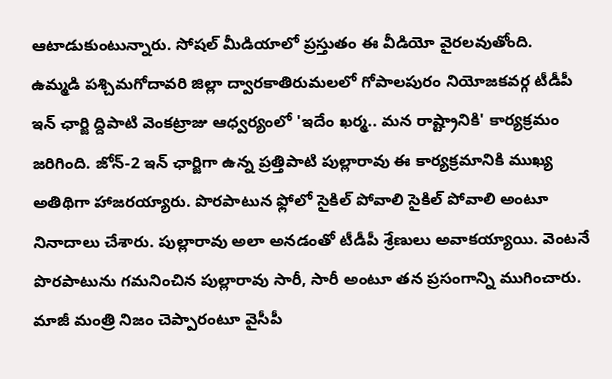ఆటాడుకుంటున్నారు. సోషల్ మీడియాలో ప్రస్తుతం ఈ వీడియో వైరలవుతోంది.
ఉమ్మడి పశ్చిమగోదావరి జిల్లా ద్వారకాతిరుమలలో గోపాలపురం నియోజకవర్గ టీడీపీ ఇన్ ఛార్జి ద్దిపాటి వెంకట్రాజు ఆధ్వర్యంలో 'ఇదేం ఖర్మ.. మన రాష్ట్రానికి' కార్యక్రమం జరిగింది. జోన్-2 ఇన్ ఛార్జిగా ఉన్న ప్రత్తిపాటి పుల్లారావు ఈ కార్యక్రమానికి ముఖ్య అతిథిగా హాజరయ్యారు. పొరపాటున ఫ్లోలో సైకిల్ పోవాలి సైకిల్ పోవాలి అంటూ నినాదాలు చేశారు. పుల్లారావు అలా అనడంతో టీడీపీ శ్రేణులు అవాకయ్యాయి. వెంటనే పొరపాటును గమనించిన పుల్లారావు సారీ, సారీ అంటూ తన ప్రసంగాన్ని ముగించారు. మాజీ మంత్రి నిజం చెప్పారంటూ వైసీపీ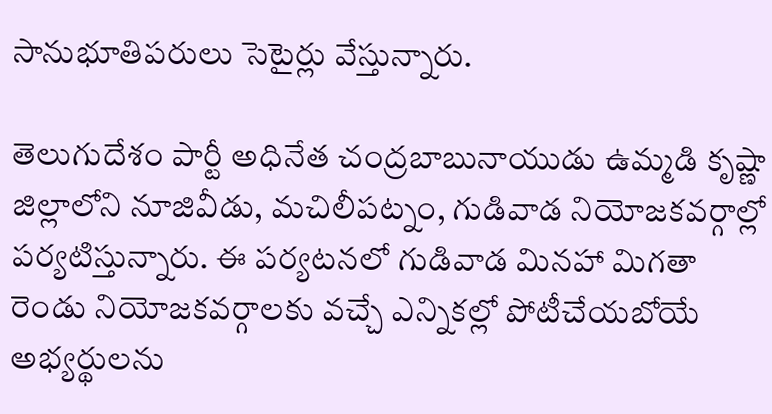సానుభూతిపరులు సెటైర్లు వేస్తున్నారు.

తెలుగుదేశం పార్టీ అధినేత చంద్రబాబునాయుడు ఉమ్మడి కృష్ణా జిల్లాలోని నూజివీడు, మచిలీపట్నం, గుడివాడ నియోజకవర్గాల్లో పర్యటిస్తున్నారు. ఈ పర్యటనలో గుడివాడ మినహా మిగతా రెండు నియోజకవర్గాలకు వచ్చే ఎన్నికల్లో పోటీచేయబోయే అభ్యర్థులను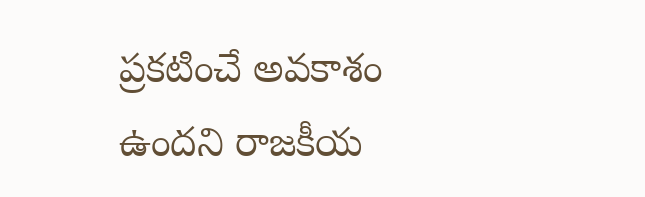ప్రకటించే అవకాశం ఉందని రాజకీయ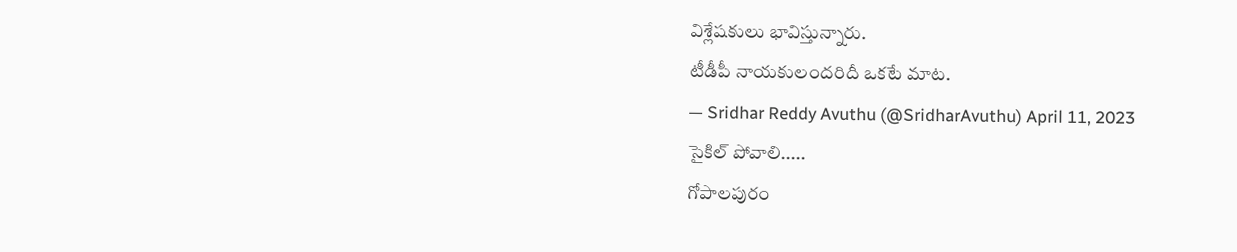విశ్లేషకులు భావిస్తున్నారు.
టీడీపీ నాయకులందరిదీ ఒకటే మాట.
— Sridhar Reddy Avuthu (@SridharAvuthu) April 11, 2023
సైకిల్ పోవాలి.....
గోపాలపురం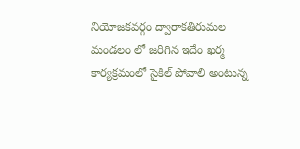నియోజకవర్గం ద్వారాకతిరుమల మండలం లో జరిగిన ఇదేం ఖర్మ కార్యక్రమంలో సైకిల్ పోవాలి అంటున్న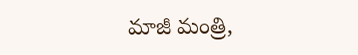మాజీ మంత్రి,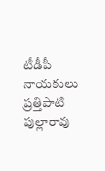టీడీపీ నాయకులు ప్రత్తిపాటి పుల్లారావు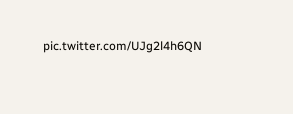pic.twitter.com/UJg2l4h6QN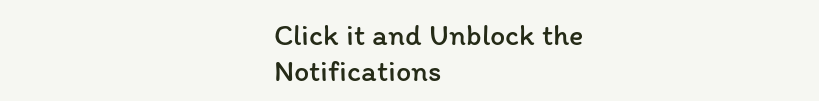Click it and Unblock the Notifications